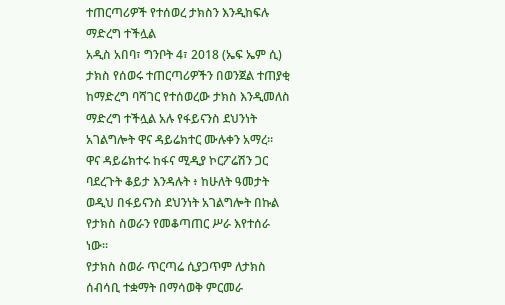ተጠርጣሪዎች የተሰወረ ታክስን እንዲከፍሉ ማድረግ ተችሏል
አዲስ አበባ፣ ግንቦት 4፣ 2018 (ኤፍ ኤም ሲ) ታክስ የሰወሩ ተጠርጣሪዎችን በወንጀል ተጠያቂ ከማድረግ ባሻገር የተሰወረው ታክስ እንዲመለስ ማድረግ ተችሏል አሉ የፋይናንስ ደህንነት አገልግሎት ዋና ዳይሬክተር ሙሉቀን አማረ።
ዋና ዳይሬክተሩ ከፋና ሚዲያ ኮርፖሬሽን ጋር ባደረጉት ቆይታ እንዳሉት ፥ ከሁለት ዓመታት ወዲህ በፋይናንስ ደህንነት አገልግሎት በኩል የታክስ ስወራን የመቆጣጠር ሥራ እየተሰራ ነው።
የታክስ ስወራ ጥርጣሬ ሲያጋጥም ለታክስ ሰብሳቢ ተቋማት በማሳወቅ ምርመራ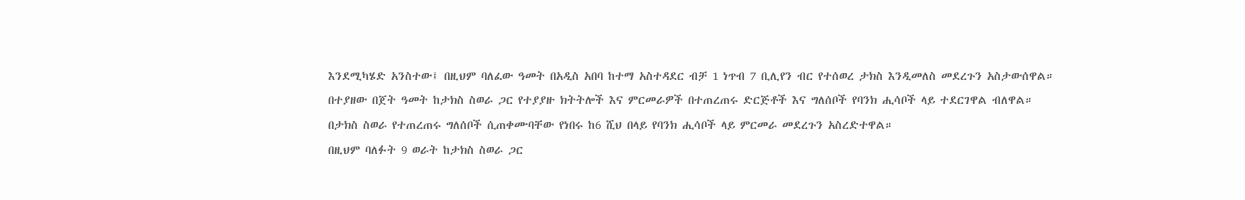እንደሚካሄድ አንስተው፤ በዚህም ባለፈው ዓመት በአዲስ አበባ ከተማ አስተዳደር ብቻ 1 ነጥብ 7 ቢሊየን ብር የተሰወረ ታክስ እንዲመለስ መደረጉን አስታውሰዋል።
በተያዘው በጀት ዓመት ከታክስ ስወራ ጋር የተያያዙ ክትትሎች እና ምርመራዎች በተጠረጠሩ ድርጅቶች እና ግለሰቦች የባንክ ሒሳቦች ላይ ተደርገዋል ብለዋል።
በታክስ ስወራ የተጠረጠሩ ግለሰቦች ሲጠቀሙባቸው የነበሩ ከ6 ሺህ በላይ የባንክ ሒሳቦች ላይ ምርመራ መደረጉን አስረድተዋል።
በዚህም ባለፉት 9 ወራት ከታክስ ስወራ ጋር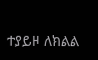ተያይዞ ለክልል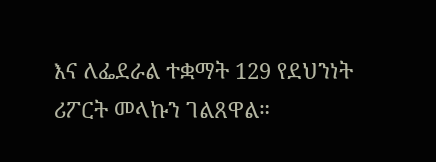እና ለፌደራል ተቋማት 129 የደህንነት ሪፖርት መላኩን ገልጸዋል።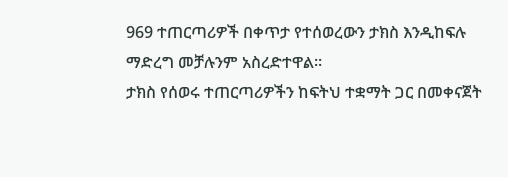969 ተጠርጣሪዎች በቀጥታ የተሰወረውን ታክስ እንዲከፍሉ ማድረግ መቻሉንም አስረድተዋል።
ታክስ የሰወሩ ተጠርጣሪዎችን ከፍትህ ተቋማት ጋር በመቀናጀት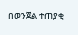በወንጀል ተጠያቂ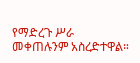የማድረጉ ሥራ መቀጠሉንም አስረድተዋል።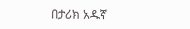በታሪክ አዱኛ